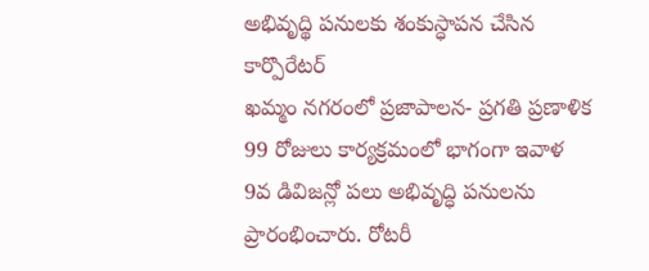అభివృద్థి పనులకు శంకుస్ధాపన చేసిన కార్పొరేటర్
ఖమ్మం నగరంలో ప్రజాపాలన- ప్రగతి ప్రణాళిక 99 రోజులు కార్యక్రమంలో భాగంగా ఇవాళ 9వ డివిజన్లో పలు అభివృద్ధి పనులను ప్రారంభించారు. రోటరీ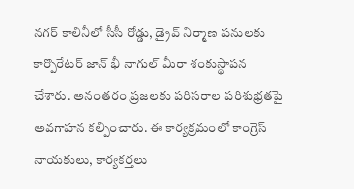నగర్ కాలినీలో సీసీ రోడ్డు, డ్రైవ్ నిర్మాణ పనులకు కార్పొరేటర్ జాన్ భీ నాగుల్ మీరా శంకుస్థాపన చేశారు. అనంతరం ప్రజలకు పరిసరాల పరిశుభ్రతపై అవగాహన కల్పించారు. ఈ కార్యక్రమంలో కాంగ్రెస్ నాయకులు, కార్యకర్తలు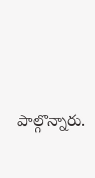పాల్గొన్నారు.